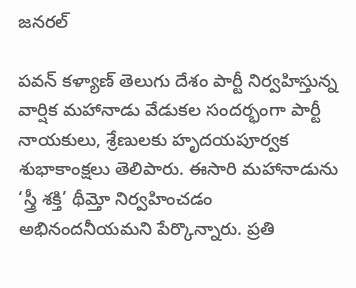జనరల్

పవన్ కళ్యాణ్ తెలుగు దేశం పార్టీ నిర్వహిస్తున్న వార్షిక మహానాడు వేడుకల సందర్భంగా పార్టీ నాయకులు, శ్రేణులకు హృదయపూర్వక శుభాకాంక్షలు తెలిపారు. ఈసారి మహానాడును ‘స్త్రీ శక్తి’ థీమ్తో నిర్వహించడం అభినందనీయమని పేర్కొన్నారు. ప్రతి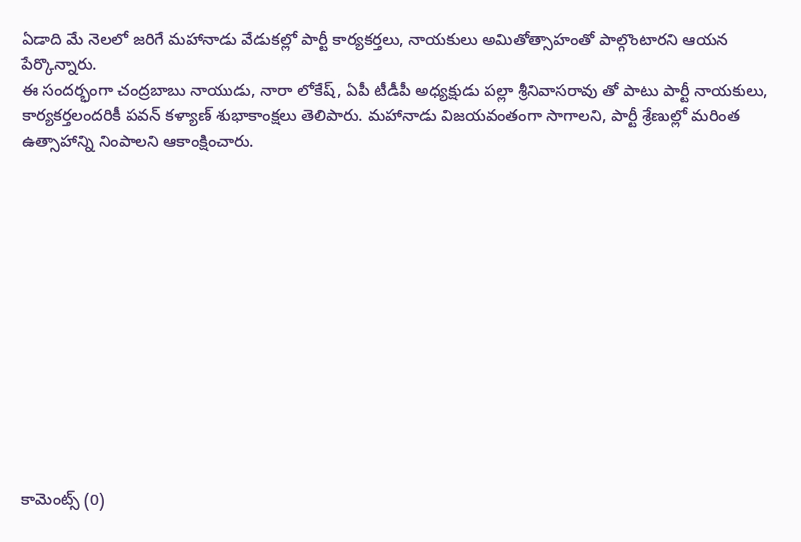ఏడాది మే నెలలో జరిగే మహానాడు వేడుకల్లో పార్టీ కార్యకర్తలు, నాయకులు అమితోత్సాహంతో పాల్గొంటారని ఆయన పేర్కొన్నారు.
ఈ సందర్భంగా చంద్రబాబు నాయుడు, నారా లోకేష్, ఏపీ టీడీపీ అధ్యక్షుడు పల్లా శ్రీనివాసరావు తో పాటు పార్టీ నాయకులు, కార్యకర్తలందరికీ పవన్ కళ్యాణ్ శుభాకాంక్షలు తెలిపారు. మహానాడు విజయవంతంగా సాగాలని, పార్టీ శ్రేణుల్లో మరింత ఉత్సాహాన్ని నింపాలని ఆకాంక్షించారు.













కామెంట్స్ (0)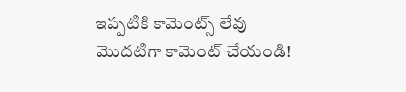ఇప్పటికి కామెంట్స్ లేవు
మొదటిగా కామెంట్ చేయండి!